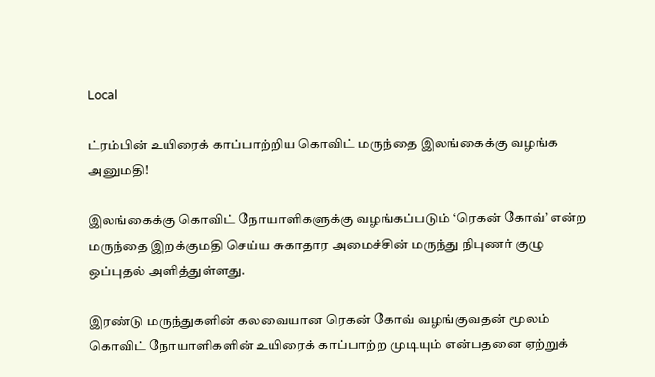Local

ட்ரம்பின் உயிரைக் காப்பாற்றிய கொவிட் மருந்தை இலங்கைக்கு வழங்க அனுமதி!

இலங்கைக்கு கொவிட் நோயாளிகளுக்கு வழங்கப்படும் ‘ரெகன் கோவ்’ என்ற மருந்தை இறக்குமதி செய்ய சுகாதார அமைச்சின் மருந்து நிபுணர் குழு ஒப்புதல் அளித்துள்ளது.

இரண்டு மருந்துகளின் கலவையான ரெகன் கோவ் வழங்குவதன் மூலம் கொவிட் நோயாளிகளின் உயிரைக் காப்பாற்ற முடியும் என்பதனை ஏற்றுக்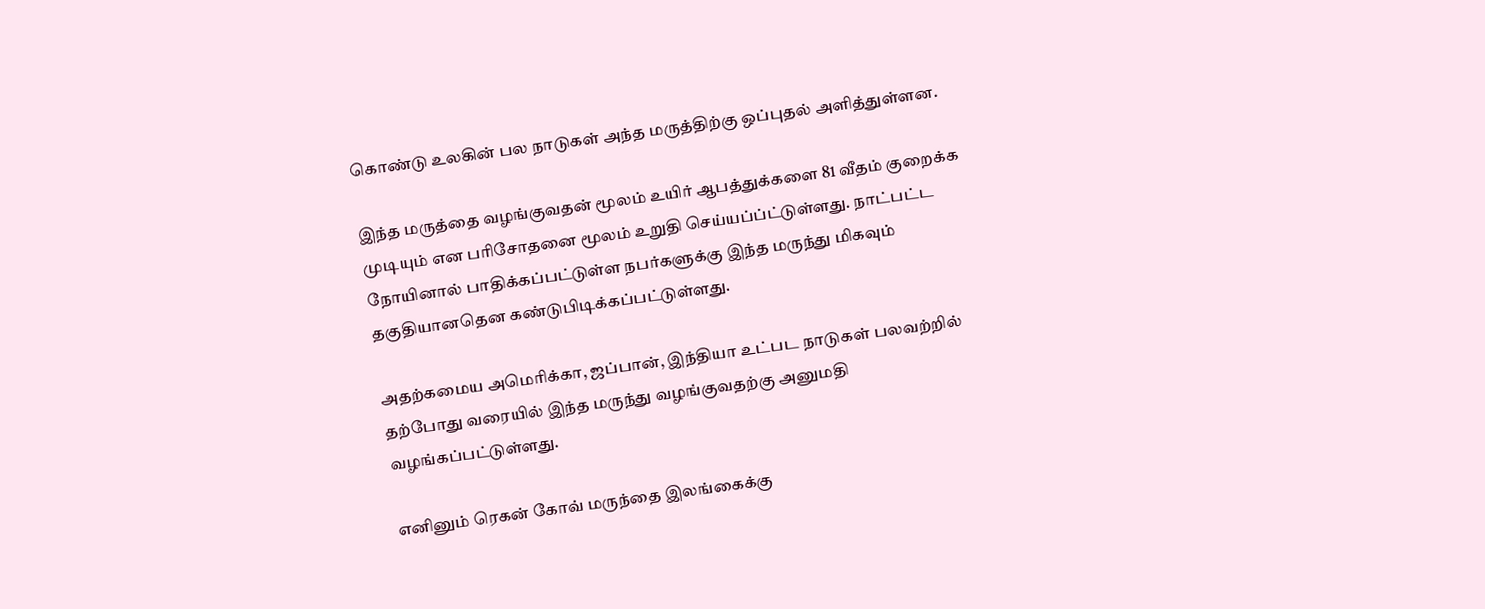கொண்டு உலகின் பல நாடுகள் அந்த மருத்திற்கு ஒப்புதல் அளித்துள்ளன.

இந்த மருத்தை வழங்குவதன் மூலம் உயிர் ஆபத்துக்களை 81 வீதம் குறைக்க முடியும் என பரிசோதனை மூலம் உறுதி செய்யப்ப்ட்டுள்ளது. நாட்பட்ட நோயினால் பாதிக்கப்பட்டுள்ள நபர்களுக்கு இந்த மருந்து மிகவும் தகுதியானதென கண்டுபிடிக்கப்பட்டுள்ளது.

அதற்கமைய அமெரிக்கா, ஜப்பான், இந்தியா உட்பட நாடுகள் பலவற்றில் தற்போது வரையில் இந்த மருந்து வழங்குவதற்கு அனுமதி வழங்கப்பட்டுள்ளது.

எனினும் ரெகன் கோவ் மருந்தை இலங்கைக்கு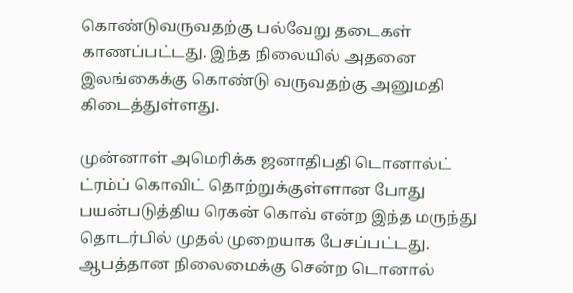கொண்டுவருவதற்கு பல்வேறு தடைகள் காணப்பட்டது. இந்த நிலையில் அதனை இலங்கைக்கு கொண்டு வருவதற்கு அனுமதி கிடைத்துள்ளது.

முன்னாள் அமெரிக்க ஜனாதிபதி டொனால்ட் ட்ரம்ப் கொவிட் தொற்றுக்குள்ளான போது பயன்படுத்திய ரெகன் கொவ் என்ற இந்த மருந்து தொடர்பில் முதல் முறையாக பேசப்பட்டது. ஆபத்தான நிலைமைக்கு சென்ற டொனால்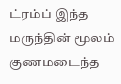ட்ரம்ப் இந்த மருந்தின் மூலம் குணமடைந்த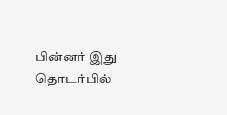பின்னர் இது தொடர்பில்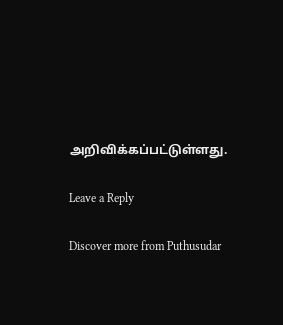அறிவிக்கப்பட்டுள்ளது.

Leave a Reply

Discover more from Puthusudar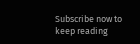Subscribe now to keep reading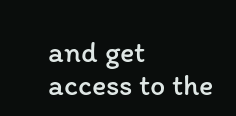and get access to the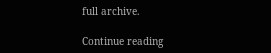full archive.

Continue reading